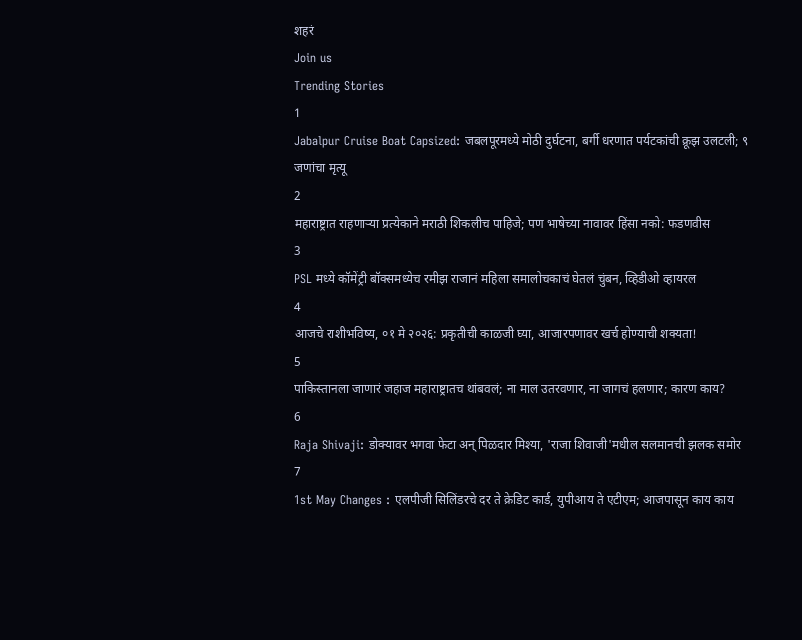शहरं
Join us
Trending Stories
1
Jabalpur Cruise Boat Capsized: जबलपूरमध्ये मोठी दुर्घटना, बर्गी धरणात पर्यटकांची क्रूझ उलटली; ९ जणांचा मृत्यू
2
महाराष्ट्रात राहणाऱ्या प्रत्येकाने मराठी शिकलीच पाहिजे; पण भाषेच्या नावावर हिंसा नको: फडणवीस
3
PSL मध्ये कॉमेंट्री बॉक्समध्येच रमीझ राजानं महिला समालोचकाचं घेतलं चुंबन, व्हिडीओ व्हायरल
4
आजचे राशीभविष्य, ०१ मे २०२६: प्रकृतीची काळजी घ्या, आजारपणावर खर्च होण्याची शक्यता!
5
पाकिस्तानला जाणारं जहाज महाराष्ट्रातच थांबवलं; ना माल उतरवणार, ना जागचं हलणार; कारण काय?
6
Raja Shivaji: डोक्यावर भगवा फेटा अन् पिळदार मिश्या, 'राजा शिवाजी'मधील सलमानची झलक समोर
7
1st May Changes : एलपीजी सिलिंडरचे दर ते क्रेडिट कार्ड, युपीआय ते एटीएम; आजपासून काय काय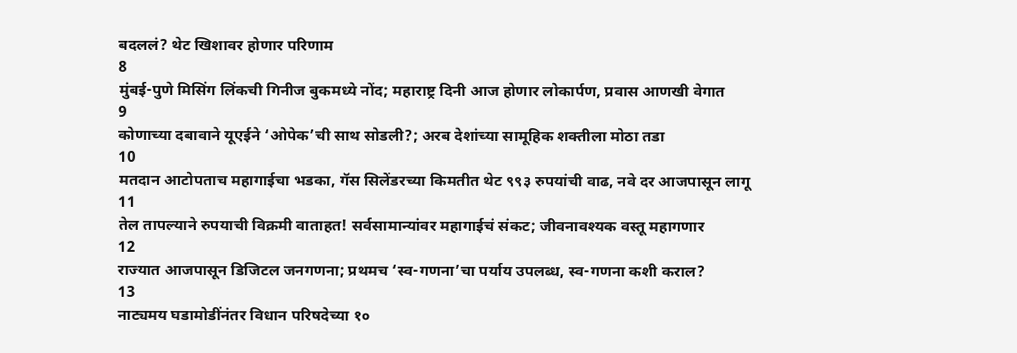बदललं? थेट खिशावर होणार परिणाम
8
मुंबई-पुणे मिसिंग लिंकची गिनीज बुकमध्ये नोंद; महाराष्ट्र दिनी आज होणार लोकार्पण, प्रवास आणखी वेगात
9
कोणाच्या दबावाने यूएईने ‘ओपेक’ची साथ सोडली?; अरब देशांच्या सामूहिक शक्तीला मोठा तडा
10
मतदान आटोपताच महागाईचा भडका, गॅस सिलेंडरच्या किमतीत थेट ९९३ रुपयांची वाढ, नवे दर आजपासून लागू
11
तेल तापल्याने रुपयाची विक्रमी वाताहत! सर्वसामान्यांवर महागाईचं संकट; जीवनावश्यक वस्तू महागणार
12
राज्यात आजपासून डिजिटल जनगणना; प्रथमच ‘स्व-गणना’चा पर्याय उपलब्ध, स्व-गणना कशी कराल?
13
नाट्यमय घडामोडींनंतर विधान परिषदेच्या १०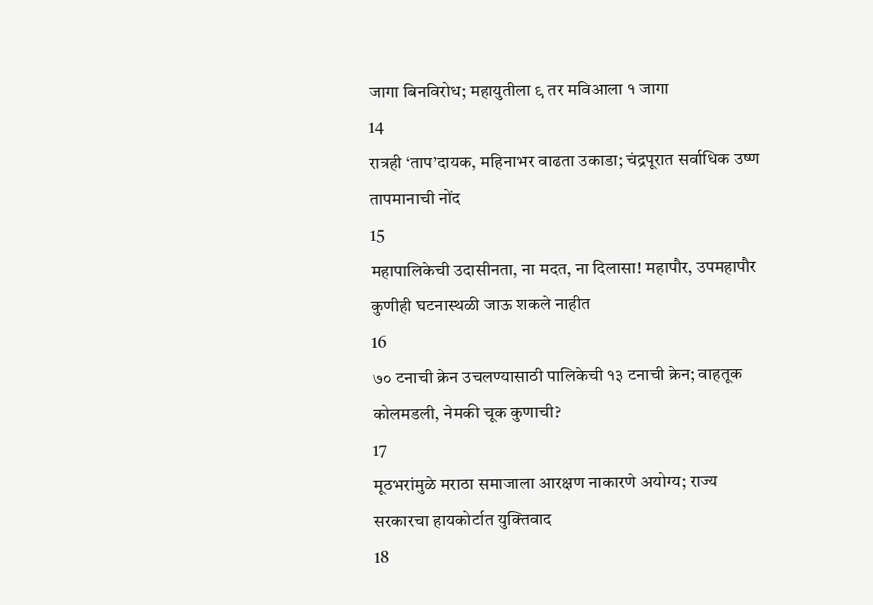जागा बिनविरोध; महायुतीला ९ तर मविआला १ जागा
14
रात्रही ‘ताप’दायक, महिनाभर वाढता उकाडा; चंद्रपूरात सर्वाधिक उष्ण तापमानाची नोंद
15
महापालिकेची उदासीनता, ना मदत, ना दिलासा! महापौर, उपमहापौर कुणीही घटनास्थळी जाऊ शकले नाहीत
16
७० टनाची क्रेन उचलण्यासाठी पालिकेची १३ टनाची क्रेन; वाहतूक कोलमडली, नेमकी चूक कुणाची?
17
मूठभरांमुळे मराठा समाजाला आरक्षण नाकारणे अयोग्य; राज्य सरकारचा हायकोर्टात युक्तिवाद
18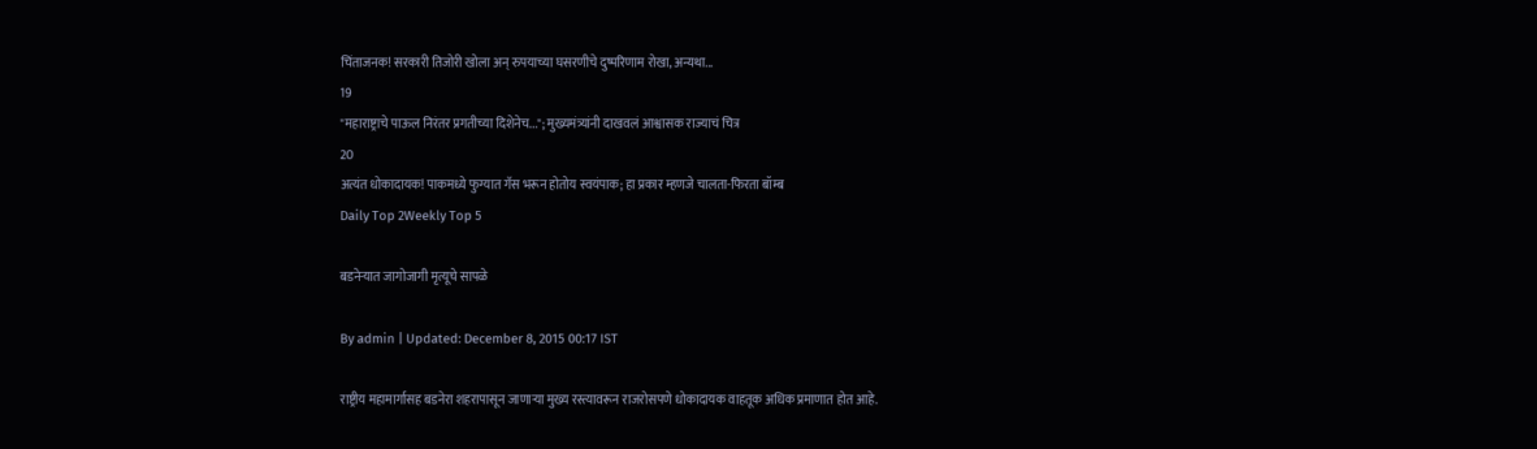चिंताजनक! सरकारी तिजोरी खोला अन् रुपयाच्या घसरणीचे दुष्परिणाम रोखा, अन्यथा...
19
"महाराष्ट्राचे पाऊल निरंतर प्रगतीच्या दिशेनेच..."; मुख्यमंत्र्यांनी दाखवलं आश्वासक राज्याचं चित्र
20
अत्यंत धोकादायक! पाकमध्ये फुग्यात गॅस भरून होतोय स्वयंपाक; हा प्रकार म्हणजे चालता-फिरता बॉम्ब
Daily Top 2Weekly Top 5

बडनेऱ्यात जागोजागी मृत्यूचे सापळे

By admin | Updated: December 8, 2015 00:17 IST

राष्ट्रीय महामार्गासह बडनेरा शहरापासून जाणाऱ्या मुख्य रस्त्यावरून राजरोसपणे धोकादायक वाहतूक अधिक प्रमाणात होत आहे.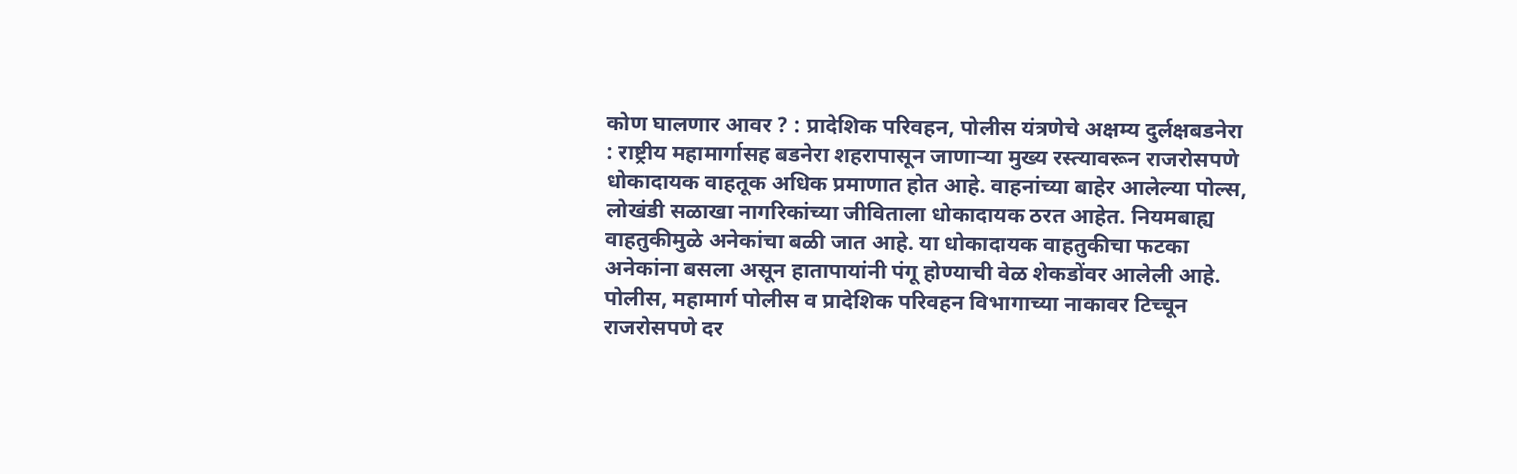कोण घालणार आवर ? : प्रादेशिक परिवहन, पोलीस यंत्रणेचे अक्षम्य दुर्लक्षबडनेरा : राष्ट्रीय महामार्गासह बडनेरा शहरापासून जाणाऱ्या मुख्य रस्त्यावरून राजरोसपणे धोकादायक वाहतूक अधिक प्रमाणात होत आहे. वाहनांच्या बाहेर आलेल्या पोल्स, लोखंडी सळाखा नागरिकांच्या जीविताला धोकादायक ठरत आहेत. नियमबाह्य वाहतुकीमुळे अनेकांचा बळी जात आहे. या धोकादायक वाहतुकीचा फटका अनेकांना बसला असून हातापायांनी पंगू होण्याची वेळ शेकडोंवर आलेली आहे. पोलीस, महामार्ग पोलीस व प्रादेशिक परिवहन विभागाच्या नाकावर टिच्चून राजरोसपणे दर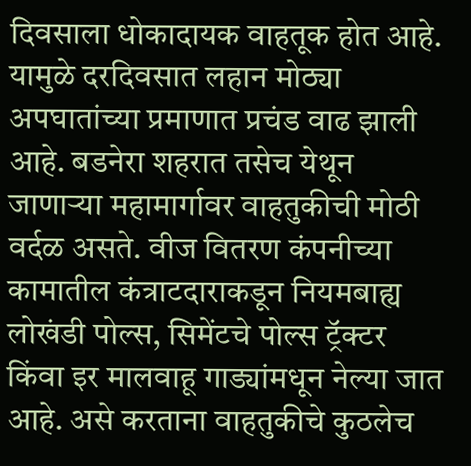दिवसाला धोकादायक वाहतूक होत आहे. यामुळे दरदिवसात लहान मोठ्या अपघातांच्या प्रमाणात प्रचंड वाढ झाली आहे. बडनेरा शहरात तसेच येथून जाणाऱ्या महामार्गावर वाहतुकीची मोठी वर्दळ असते. वीज वितरण कंपनीच्या कामातील कंत्राटदाराकडून नियमबाह्य लोखंडी पोल्स, सिमेंटचे पोल्स ट्रॅक्टर किंवा इर मालवाहू गाड्यांमधून नेल्या जात आहे. असे करताना वाहतुकीचे कुठलेच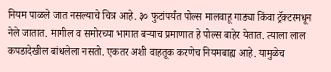नियम पाळले जात नसल्याचे चित्र आहे. ३० फुटांपर्यंत पोल्स मालवाहू गाड्या किंवा ट्रॅक्टरमधून नेले जातात. मागील व समोरच्या भागात बऱ्याच प्रमाणात हे पोल्स बाहेर येतात. त्याला लाल कपडादेखील बांधलेला नसतो. एकतर अशी वाहतूक करणेच नियमबाह्य आहे. यामुळेच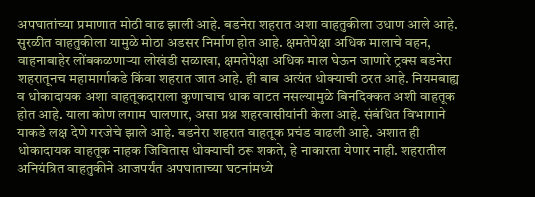अपघातांच्या प्रमाणात मोठी वाढ झाली आहे. बडनेरा शहरात अशा वाहतुकीला उधाण आले आहे. सुरळीत वाहतुकीला यामुळे मोठा अडसर निर्माण होत आहे. क्षमतेपेक्षा अधिक मालाचे वहन, वाहनाबाहेर लोंबकळणाऱ्या लोखंडी सळाखा, क्षमतेपेक्षा अधिक माल घेऊन जाणारे ट्रक्स बडनेरा शहरातूनच महामार्गाकडे किंवा शहरात जात आहे. ही बाब अत्यंत धोक्याची ठरत आहे. नियमबाह्य व धोकादायक अशा वाहतूकदाराला कुणाचाच धाक वाटत नसल्यामुळे बिनदिक्कत अशी वाहतूक होत आहे. याला कोण लगाम घालणार, असा प्रश्न शहरवासीयांनी केला आहे. संबंधित विभागाने याकडे लक्ष देणे गरजेचे झाले आहे. बडनेरा शहरात वाहतूक प्रचंड वाढली आहे. अशात ही धोकादायक वाहतूक नाहक जिवितास धोक्याची ठरू शकते, हे नाकारता येणार नाही. शहरातील अनियंत्रित वाहतुकीने आजपर्यंत अपघाताच्या घटनांमध्ये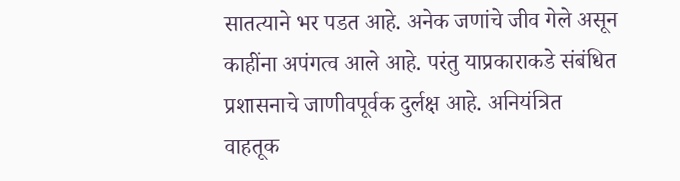सातत्याने भर पडत आहे. अनेक जणांचे जीव गेले असून काहींना अपंगत्व आले आहे. परंतु याप्रकाराकडे संबंधित प्रशासनाचे जाणीवपूर्वक दुर्लक्ष आहे. अनियंत्रित वाहतूक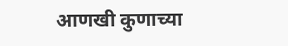आणखी कुणाच्या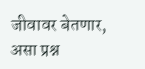जीवावर बेतणार, असा प्रश्न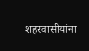शहरवासीयांना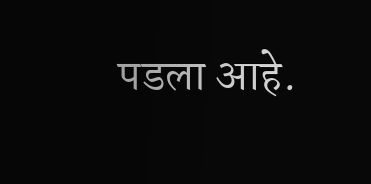पडला आहे.